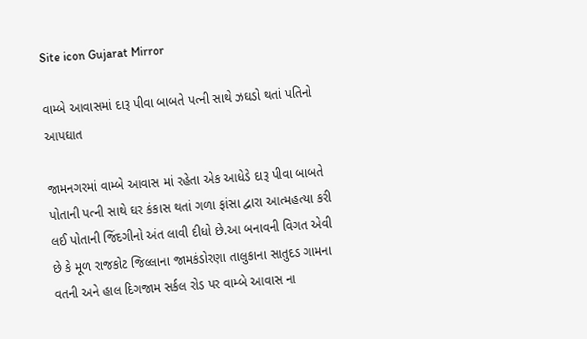Site icon Gujarat Mirror

વામ્બે આવાસમાં દારૂ પીવા બાબતે પત્ની સાથે ઝઘડો થતાં પતિનો આપઘાત

જામનગરમાં વામ્બે આવાસ માં રહેતા એક આધેડે દારૂ પીવા બાબતે પોતાની પત્ની સાથે ઘર કંકાસ થતાં ગળા ફાંસા દ્વારા આત્મહત્યા કરી લઈ પોતાની જિંદગીનો અંત લાવી દીધો છે.આ બનાવની વિગત એવી છે કે મૂળ રાજકોટ જિલ્લાના જામકંડોરણા તાલુકાના સાતુદડ ગામના વતની અને હાલ દિગજામ સર્કલ રોડ પર વામ્બે આવાસ ના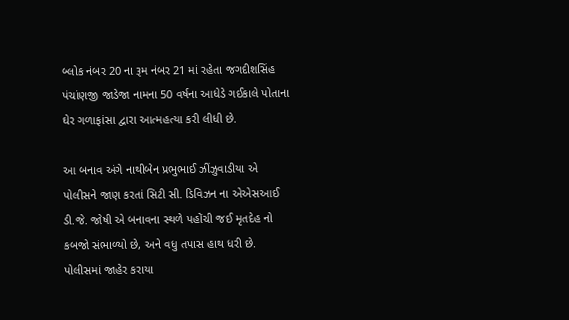બ્લોક નંબર 20 ના રૂમ નંબર 21 માં રહેતા જગદીશસિંહ પંચાંણજી જાડેજા નામના 50 વર્ષના આધેડે ગઈકાલે પોતાના ઘેર ગળાફાંસા દ્વારા આત્મહત્યા કરી લીધી છે.

આ બનાવ અંગે નાથીબેન પ્રભુભાઈ ઝીંઝુવાડીયા એ પોલીસને જાણ કરતાં સિટી સી. ડિવિઝન ના એએસઆઈ ડી.જે. જોષી એ બનાવના સ્થળે પહોંચી જઈ મૃતદેહ નો કબજો સંભાળ્યો છે, અને વધુ તપાસ હાથ ધરી છે.
પોલીસમાં જાહેર કરાયા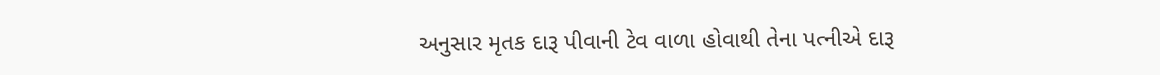અનુસાર મૃતક દારૂ પીવાની ટેવ વાળા હોવાથી તેના પત્નીએ દારૂ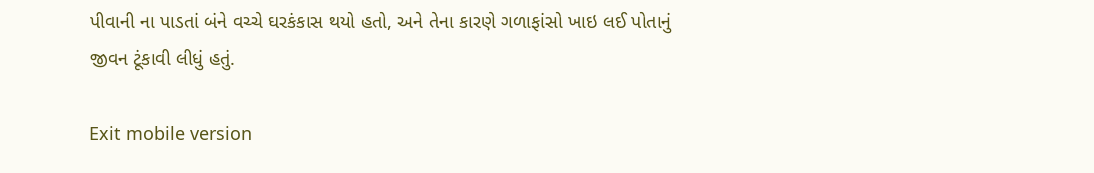પીવાની ના પાડતાં બંને વચ્ચે ઘરકંકાસ થયો હતો, અને તેના કારણે ગળાફાંસો ખાઇ લઈ પોતાનું જીવન ટૂંકાવી લીધું હતું.

Exit mobile version